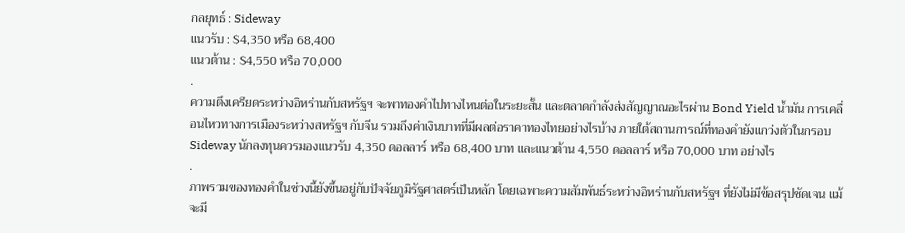กลยุทธ์ : Sideway
แนวรับ : $4,350 หรือ 68,400
แนวต้าน : $4,550 หรือ 70,000
.
ความตึงเครียดระหว่างอิหร่านกับสหรัฐฯ จะพาทองคำไปทางไหนต่อในระยะสั้น และตลาดกำลังส่งสัญญาณอะไรผ่าน Bond Yield น้ำมัน การเคลื่อนไหวทางการเมืองระหว่างสหรัฐฯ กับจีน รวมถึงค่าเงินบาทที่มีผลต่อราคาทองไทยอย่างไรบ้าง ภายใต้สถานการณ์ที่ทองคำยังแกว่งตัวในกรอบ Sideway นักลงทุนควรมองแนวรับ 4,350 ดอลลาร์ หรือ 68,400 บาท และแนวต้าน 4,550 ดอลลาร์ หรือ 70,000 บาท อย่างไร
.
ภาพรวมของทองคำในช่วงนี้ยังขึ้นอยู่กับปัจจัยภูมิรัฐศาสตร์เป็นหลัก โดยเฉพาะความสัมพันธ์ระหว่างอิหร่านกับสหรัฐฯ ที่ยังไม่มีข้อสรุปชัดเจน แม้จะมี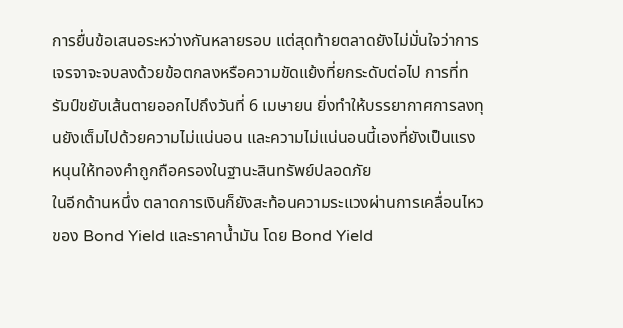การยื่นข้อเสนอระหว่างกันหลายรอบ แต่สุดท้ายตลาดยังไม่มั่นใจว่าการเจรจาจะจบลงด้วยข้อตกลงหรือความขัดแย้งที่ยกระดับต่อไป การที่ทรัมป์ขยับเส้นตายออกไปถึงวันที่ 6 เมษายน ยิ่งทำให้บรรยากาศการลงทุนยังเต็มไปด้วยความไม่แน่นอน และความไม่แน่นอนนี้เองที่ยังเป็นแรงหนุนให้ทองคำถูกถือครองในฐานะสินทรัพย์ปลอดภัย
ในอีกด้านหนึ่ง ตลาดการเงินก็ยังสะท้อนความระแวงผ่านการเคลื่อนไหวของ Bond Yield และราคาน้ำมัน โดย Bond Yield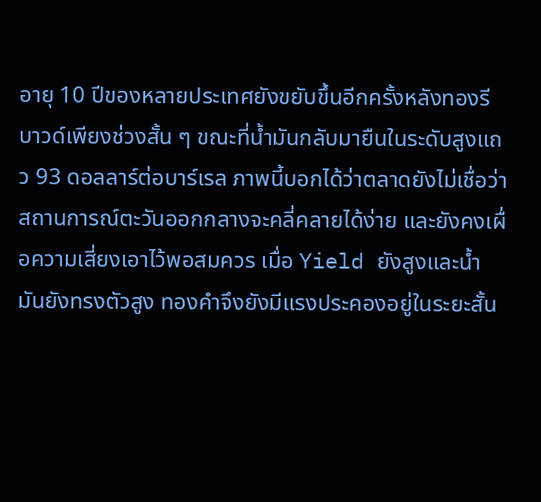อายุ 10 ปีของหลายประเทศยังขยับขึ้นอีกครั้งหลังทองรีบาวด์เพียงช่วงสั้น ๆ ขณะที่น้ำมันกลับมายืนในระดับสูงแถว 93 ดอลลาร์ต่อบาร์เรล ภาพนี้บอกได้ว่าตลาดยังไม่เชื่อว่าสถานการณ์ตะวันออกกลางจะคลี่คลายได้ง่าย และยังคงเผื่อความเสี่ยงเอาไว้พอสมควร เมื่อ Yield ยังสูงและน้ำมันยังทรงตัวสูง ทองคำจึงยังมีแรงประคองอยู่ในระยะสั้น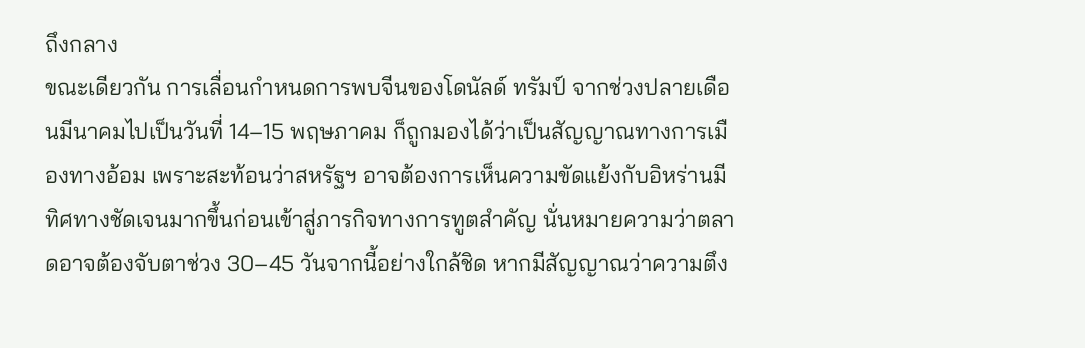ถึงกลาง
ขณะเดียวกัน การเลื่อนกำหนดการพบจีนของโดนัลด์ ทรัมป์ จากช่วงปลายเดือนมีนาคมไปเป็นวันที่ 14–15 พฤษภาคม ก็ถูกมองได้ว่าเป็นสัญญาณทางการเมืองทางอ้อม เพราะสะท้อนว่าสหรัฐฯ อาจต้องการเห็นความขัดแย้งกับอิหร่านมีทิศทางชัดเจนมากขึ้นก่อนเข้าสู่ภารกิจทางการทูตสำคัญ นั่นหมายความว่าตลาดอาจต้องจับตาช่วง 30–45 วันจากนี้อย่างใกล้ชิด หากมีสัญญาณว่าความตึง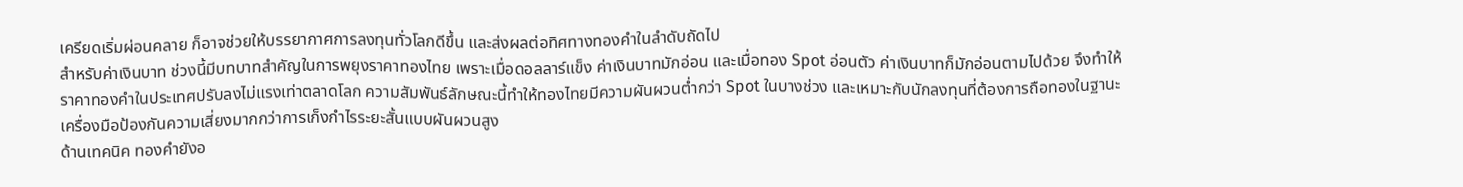เครียดเริ่มผ่อนคลาย ก็อาจช่วยให้บรรยากาศการลงทุนทั่วโลกดีขึ้น และส่งผลต่อทิศทางทองคำในลำดับถัดไป
สำหรับค่าเงินบาท ช่วงนี้มีบทบาทสำคัญในการพยุงราคาทองไทย เพราะเมื่อดอลลาร์แข็ง ค่าเงินบาทมักอ่อน และเมื่อทอง Spot อ่อนตัว ค่าเงินบาทก็มักอ่อนตามไปด้วย จึงทำให้ราคาทองคำในประเทศปรับลงไม่แรงเท่าตลาดโลก ความสัมพันธ์ลักษณะนี้ทำให้ทองไทยมีความผันผวนต่ำกว่า Spot ในบางช่วง และเหมาะกับนักลงทุนที่ต้องการถือทองในฐานะเครื่องมือป้องกันความเสี่ยงมากกว่าการเก็งกำไรระยะสั้นแบบผันผวนสูง
ด้านเทคนิค ทองคำยังอ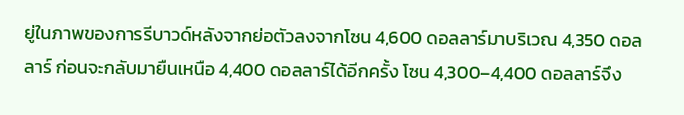ยู่ในภาพของการรีบาวด์หลังจากย่อตัวลงจากโซน 4,600 ดอลลาร์มาบริเวณ 4,350 ดอลลาร์ ก่อนจะกลับมายืนเหนือ 4,400 ดอลลาร์ได้อีกครั้ง โซน 4,300–4,400 ดอลลาร์จึง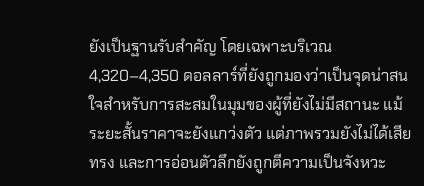ยังเป็นฐานรับสำคัญ โดยเฉพาะบริเวณ 4,320–4,350 ดอลลาร์ที่ยังถูกมองว่าเป็นจุดน่าสนใจสำหรับการสะสมในมุมของผู้ที่ยังไม่มีสถานะ แม้ระยะสั้นราคาจะยังแกว่งตัว แต่ภาพรวมยังไม่ได้เสียทรง และการอ่อนตัวลึกยังถูกตีความเป็นจังหวะ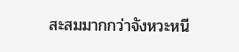สะสมมากกว่าจังหวะหนี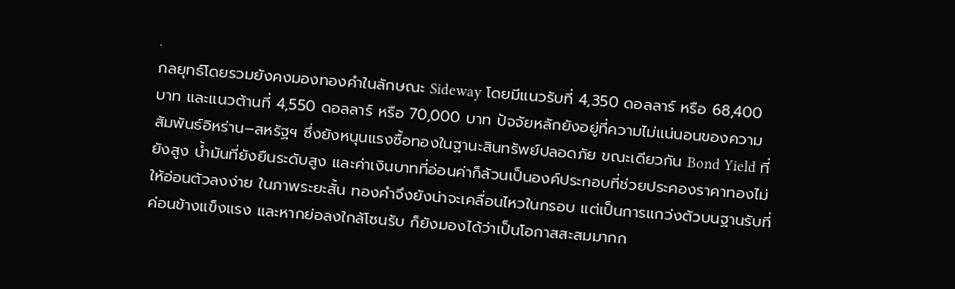.
กลยุทธ์โดยรวมยังคงมองทองคำในลักษณะ Sideway โดยมีแนวรับที่ 4,350 ดอลลาร์ หรือ 68,400 บาท และแนวต้านที่ 4,550 ดอลลาร์ หรือ 70,000 บาท ปัจจัยหลักยังอยู่ที่ความไม่แน่นอนของความสัมพันธ์อิหร่าน–สหรัฐฯ ซึ่งยังหนุนแรงซื้อทองในฐานะสินทรัพย์ปลอดภัย ขณะเดียวกัน Bond Yield ที่ยังสูง น้ำมันที่ยังยืนระดับสูง และค่าเงินบาทที่อ่อนค่าก็ล้วนเป็นองค์ประกอบที่ช่วยประคองราคาทองไม่ให้อ่อนตัวลงง่าย ในภาพระยะสั้น ทองคำจึงยังน่าจะเคลื่อนไหวในกรอบ แต่เป็นการแกว่งตัวบนฐานรับที่ค่อนข้างแข็งแรง และหากย่อลงใกล้โซนรับ ก็ยังมองได้ว่าเป็นโอกาสสะสมมากก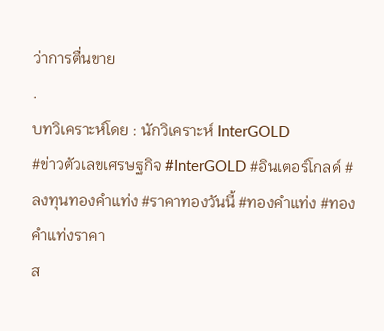ว่าการตื่นขาย
.
บทวิเคราะห์โดย : นักวิเคราะห์ InterGOLD
#ข่าวตัวเลขเศรษฐกิจ #InterGOLD #อินเตอร์โกลด์ #ลงทุนทองคำแท่ง #ราคาทองวันนี้ #ทองคำแท่ง #ทองคำแท่งราคา
ส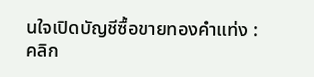นใจเปิดบัญชีซื้อขายทองคำแท่ง : คลิก